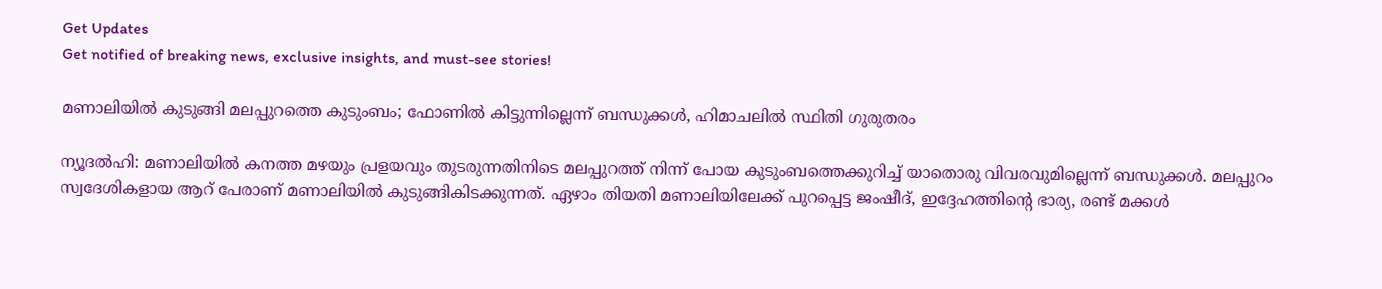Get Updates
Get notified of breaking news, exclusive insights, and must-see stories!

മണാലിയില്‍ കുടുങ്ങി മലപ്പുറത്തെ കുടുംബം; ഫോണില്‍ കിട്ടുന്നില്ലെന്ന് ബന്ധുക്കള്‍, ഹിമാചലില്‍ സ്ഥിതി ഗുരുതരം

ന്യൂദല്‍ഹി: മണാലിയില്‍ കനത്ത മഴയും പ്രളയവും തുടരുന്നതിനിടെ മലപ്പുറത്ത് നിന്ന് പോയ കുടുംബത്തെക്കുറിച്ച് യാതൊരു വിവരവുമില്ലെന്ന് ബന്ധുക്കള്‍. മലപ്പുറം സ്വദേശികളായ ആറ് പേരാണ് മണാലിയില്‍ കുടുങ്ങികിടക്കുന്നത്. ഏഴാം തിയതി മണാലിയിലേക്ക് പുറപ്പെട്ട ജംഷീദ്, ഇദ്ദേഹത്തിന്റെ ഭാര്യ, രണ്ട് മക്കള്‍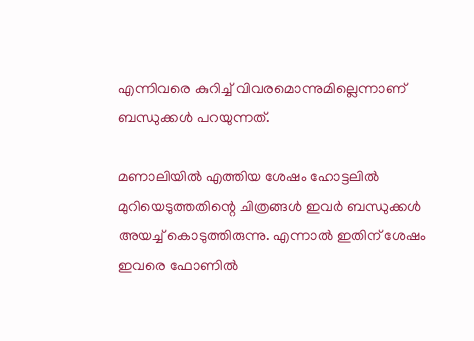എന്നിവരെ കുറിച്ച് വിവരമൊന്നുമില്ലെന്നാണ് ബന്ധുക്കള്‍ പറയുന്നത്.

മണാലിയില്‍ എത്തിയ ശേഷം ഹോട്ടലില്‍ മുറിയെടുത്തതിന്റെ ചിത്രങ്ങള്‍ ഇവര്‍ ബന്ധുക്കള്‍ അയച്ച് കൊടുത്തിരുന്നു. എന്നാല്‍ ഇതിന് ശേഷം ഇവരെ ഫോണില്‍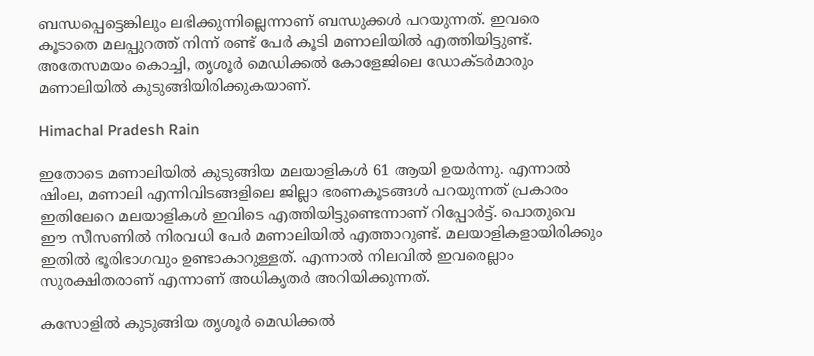ബന്ധപ്പെട്ടെങ്കിലും ലഭിക്കുന്നില്ലെന്നാണ് ബന്ധുക്കള്‍ പറയുന്നത്. ഇവരെ കൂടാതെ മലപ്പുറത്ത് നിന്ന് രണ്ട് പേര്‍ കൂടി മണാലിയില്‍ എത്തിയിട്ടുണ്ട്. അതേസമയം കൊച്ചി, തൃശൂര്‍ മെഡിക്കല്‍ കോളേജിലെ ഡോക്ടര്‍മാരും മണാലിയില്‍ കുടുങ്ങിയിരിക്കുകയാണ്.

Himachal Pradesh Rain

ഇതോടെ മണാലിയില്‍ കുടുങ്ങിയ മലയാളികള്‍ 61 ആയി ഉയര്‍ന്നു. എന്നാല്‍ ഷിംല, മണാലി എന്നിവിടങ്ങളിലെ ജില്ലാ ഭരണകൂടങ്ങള്‍ പറയുന്നത് പ്രകാരം ഇതിലേറെ മലയാളികള്‍ ഇവിടെ എത്തിയിട്ടുണ്ടെന്നാണ് റിപ്പോര്‍ട്ട്. പൊതുവെ ഈ സീസണില്‍ നിരവധി പേര്‍ മണാലിയില്‍ എത്താറുണ്ട്. മലയാളികളായിരിക്കും ഇതില്‍ ഭൂരിഭാഗവും ഉണ്ടാകാറുള്ളത്. എന്നാല്‍ നിലവില്‍ ഇവരെല്ലാം സുരക്ഷിതരാണ് എന്നാണ് അധികൃതര്‍ അറിയിക്കുന്നത്.

കസോളില്‍ കുടുങ്ങിയ തൃശൂര്‍ മെഡിക്കല്‍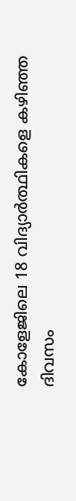കോളേജിലെ 18 വിദ്യാര്‍ത്ഥികളെ കഴിഞ്ഞ ദിവസം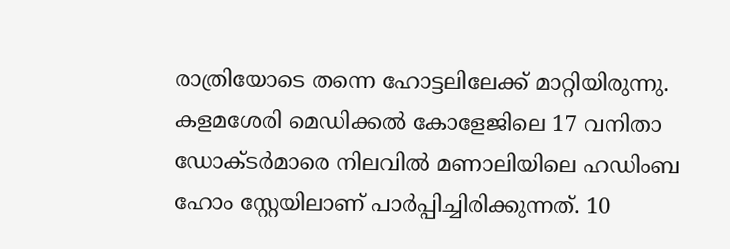രാത്രിയോടെ തന്നെ ഹോട്ടലിലേക്ക് മാറ്റിയിരുന്നു. കളമശേരി മെഡിക്കല്‍ കോളേജിലെ 17 വനിതാ ഡോക്ടര്‍മാരെ നിലവില്‍ മണാലിയിലെ ഹഡിംബ ഹോം സ്റ്റേയിലാണ് പാര്‍പ്പിച്ചിരിക്കുന്നത്. 10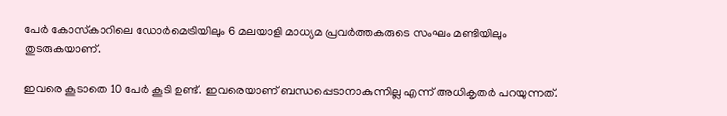പേര്‍ കോസ്‌കാറിലെ ഡോര്‍മെട്രിയിലും 6 മലയാളി മാധ്യമ പ്രവര്‍ത്തകരുടെ സംഘം മണ്ടിയിലും തുടരുകയാണ്.

ഇവരെ കൂടാതെ 10 പേര്‍ കൂടി ഉണ്ട്. ഇവരെയാണ് ബന്ധപ്പെടാനാകുന്നില്ല എന്ന് അധികൃതര്‍ പറയുന്നത്.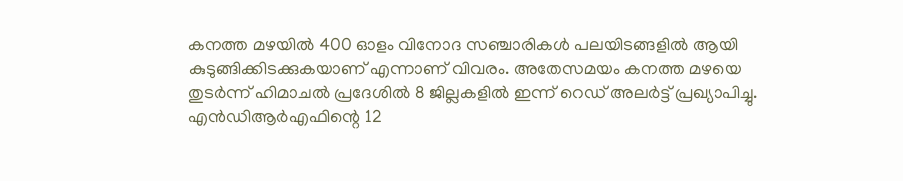കനത്ത മഴയില്‍ 400 ഓളം വിനോദ സഞ്ചാരികള്‍ പലയിടങ്ങളില്‍ ആയി കുടുങ്ങിക്കിടക്കുകയാണ് എന്നാണ് വിവരം. അതേസമയം കനത്ത മഴയെ തുടര്‍ന്ന് ഹിമാചല്‍ പ്രദേശില്‍ 8 ജില്ലകളില്‍ ഇന്ന് റെഡ് അലര്‍ട്ട് പ്രഖ്യാപിച്ചു. എന്‍ഡിആര്‍എഫിന്റെ 12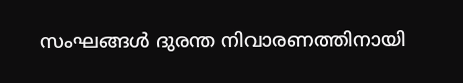സംഘങ്ങള്‍ ദുരന്ത നിവാരണത്തിനായി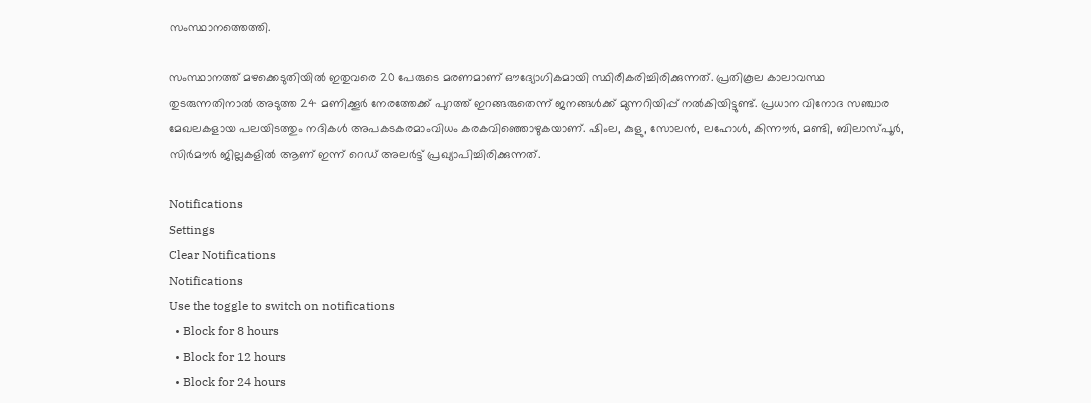സംസ്ഥാനത്തെത്തി.

സംസ്ഥാനത്ത് മഴക്കെടുതിയില്‍ ഇതുവരെ 20 പേരുടെ മരണമാണ് ഔദ്യോഗികമായി സ്ഥിരീകരിച്ചിരിക്കുന്നത്. പ്രതികൂല കാലാവസ്ഥ തുടരുന്നതിനാല്‍ അടുത്ത 24 മണിക്കൂര്‍ നേരത്തേക്ക് പുറത്ത് ഇറങ്ങരുതെന്ന് ജനങ്ങള്‍ക്ക് മുന്നറിയിപ്പ് നല്‍കിയിട്ടുണ്ട്. പ്രധാന വിനോദ സഞ്ചാര മേഖലകളായ പലയിടത്തും നദികള്‍ അപകടകരമാംവിധം കരകവിഞ്ഞൊഴുകയാണ്. ഷിംല, കുളു, സോലന്‍, ലഹോള്‍, കിന്നൗര്‍, മണ്ടി, ബിലാസ്പൂര്‍, സിര്‍മൗര്‍ ജില്ലകളില്‍ ആണ് ഇന്ന് റെഡ് അലര്‍ട്ട് പ്രഖ്യാപിച്ചിരിക്കുന്നത്.

Notifications
Settings
Clear Notifications
Notifications
Use the toggle to switch on notifications
  • Block for 8 hours
  • Block for 12 hours
  • Block for 24 hours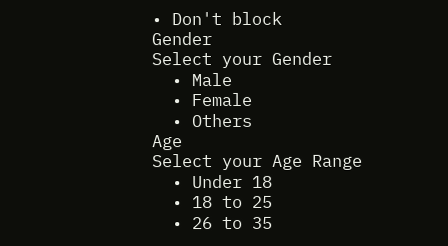• Don't block
Gender
Select your Gender
  • Male
  • Female
  • Others
Age
Select your Age Range
  • Under 18
  • 18 to 25
  • 26 to 35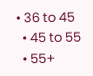• 36 to 45
  • 45 to 55
  • 55+